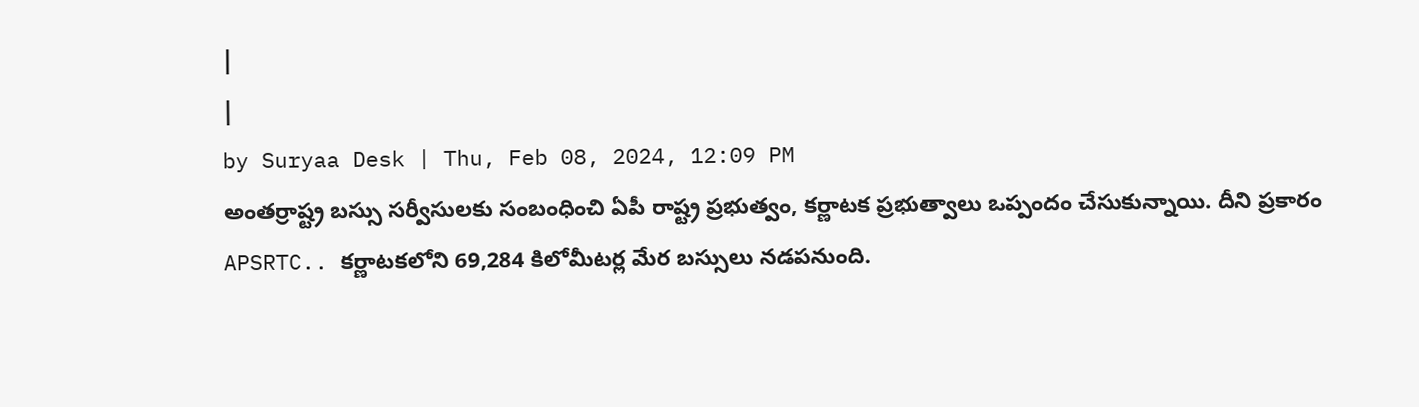|
|
by Suryaa Desk | Thu, Feb 08, 2024, 12:09 PM
అంతర్రాష్ట్ర బస్సు సర్వీసులకు సంబంధించి ఏపీ రాష్ట్ర ప్రభుత్వం, కర్ణాటక ప్రభుత్వాలు ఒప్పందం చేసుకున్నాయి. దీని ప్రకారం APSRTC.. కర్ణాటకలోని 69,284 కిలోమీటర్ల మేర బస్సులు నడపనుంది.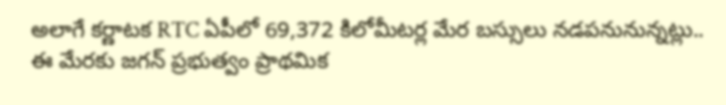అలాగే కర్ణాటక RTC ఏపీలో 69,372 కిలోమీటర్ల మేర బస్సులు నడపనునున్నట్లు.. ఈ మేరకు జగన్ ప్రభుత్వం ప్రాథమిక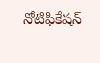నోటిఫికేషన్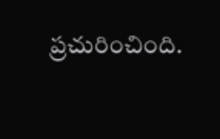ప్రచురించింది.